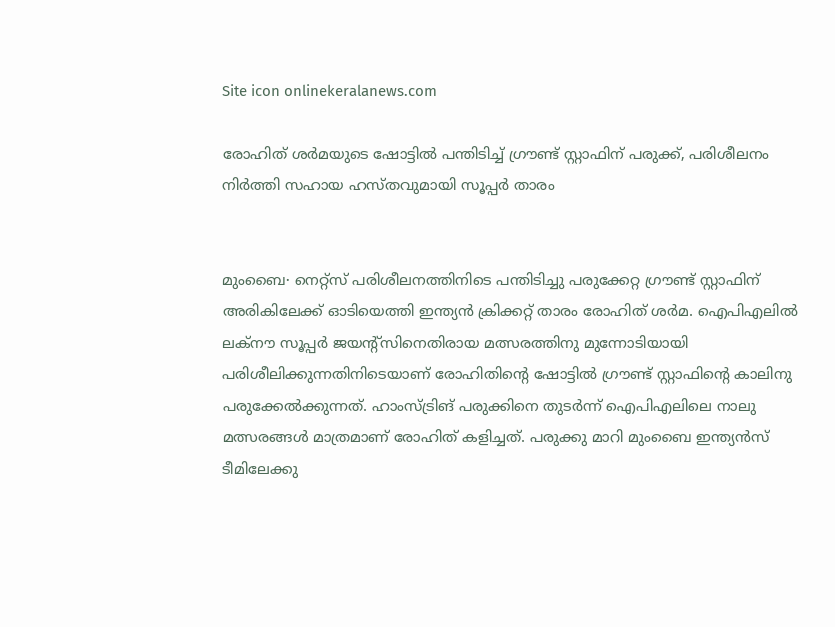Site icon onlinekeralanews.com

രോഹിത് ശർമയുടെ ഷോട്ടിൽ പന്തിടിച്ച് ഗ്രൗണ്ട് സ്റ്റാഫിന് പരുക്ക്, പരിശീലനം നിർത്തി സഹായ ഹസ്തവുമായി സൂപ്പർ താരം


മുംബൈ∙ നെറ്റ്സ് പരിശീലനത്തിനിടെ പന്തിടിച്ചു പരുക്കേറ്റ ഗ്രൗണ്ട് സ്റ്റാഫിന് അരികിലേക്ക് ഓടിയെത്തി ഇന്ത്യൻ ക്രിക്കറ്റ് താരം രോഹിത് ശർമ. ഐപിഎലിൽ ലക്നൗ സൂപ്പർ ജയന്റ്സിനെതിരായ മത്സരത്തിനു മുന്നോടിയായി പരിശീലിക്കുന്നതിനിടെയാണ് രോഹിതിന്റെ ഷോട്ടിൽ ഗ്രൗണ്ട് സ്റ്റാഫിന്റെ കാലിനു പരുക്കേൽക്കുന്നത്. ഹാംസ്ട്രിങ് പരുക്കിനെ തുടർന്ന് ഐപിഎലിലെ നാലു മത്സരങ്ങൾ മാത്രമാണ് രോഹിത് കളിച്ചത്. പരുക്കു മാറി മുംബൈ ഇന്ത്യൻസ് ടീമിലേക്കു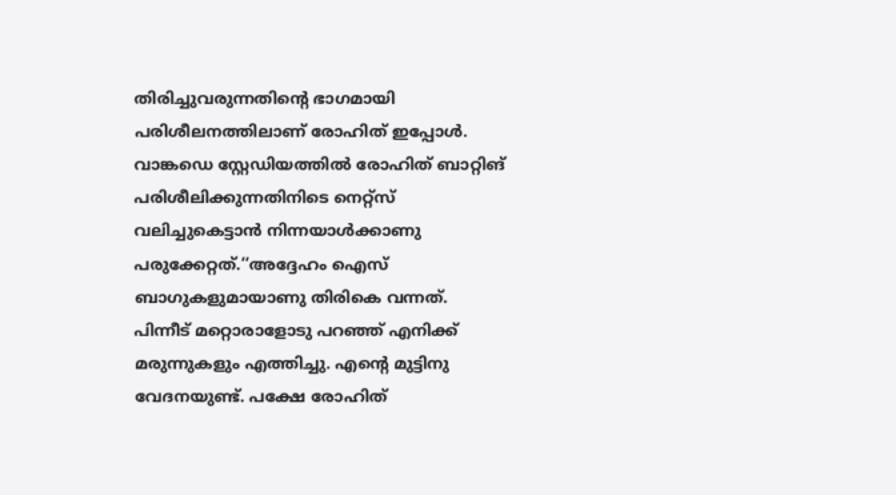തിരിച്ചുവരുന്നതിന്റെ ഭാഗമായി പരിശീലനത്തിലാണ് രോഹിത് ഇപ്പോൾ. വാങ്കഡെ സ്റ്റേഡിയത്തിൽ രോഹിത് ബാറ്റിങ് പരിശീലിക്കുന്നതിനിടെ നെറ്റ്സ് വലിച്ചുകെട്ടാൻ നിന്നയാൾക്കാണു പരുക്കേറ്റത്.‘‘അദ്ദേഹം ഐസ് ബാഗുകളുമായാണു തിരികെ വന്നത്. പിന്നീട് മറ്റൊരാളോടു പറഞ്ഞ് എനിക്ക് മരുന്നുകളും എത്തിച്ചു. എന്റെ മുട്ടിനു വേദനയുണ്ട്. പക്ഷേ രോഹിത്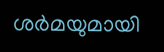ശർ‍മയുമായി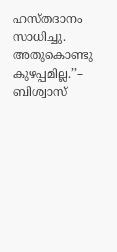ഹസ്തദാനം സാധിച്ചു. അതുകൊണ്ടു കുഴപ്പമില്ല.’’– ബിശ്വാസ്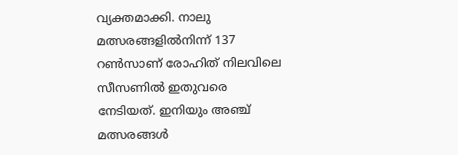വ്യക്തമാക്കി. നാലു മത്സരങ്ങളിൽനിന്ന് 137 റൺസാണ് രോഹിത് നിലവിലെ സീസണിൽ ഇതുവരെ നേടിയത്. ഇനിയും അഞ്ച് മത്സരങ്ങൾ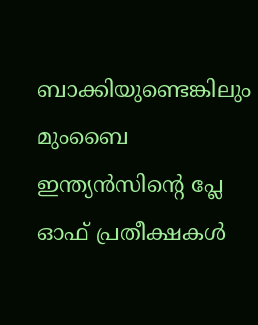ബാക്കിയുണ്ടെങ്കിലും മുംബൈ ഇന്ത്യൻസിന്റെ പ്ലേ ഓഫ് പ്രതീക്ഷകൾ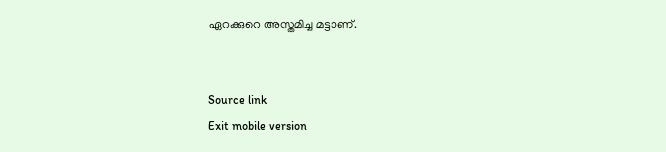ഏറക്കുറെ അസ്തമിച്ച മട്ടാണ്.


Source link
Exit mobile version